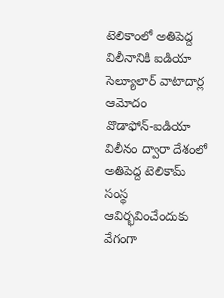టెలికాంలో అతిపెద్ద విలీనానికి ఐడియా సెల్యూలార్ వాటాదార్ల ఆమోదం
వొడాఫోన్-ఐడియా విలీనం ద్వారా దేశంలో అతిపెద్ద టెలికామ్ సంస్థ ఆవిర్భవించేందుకు వేగంగా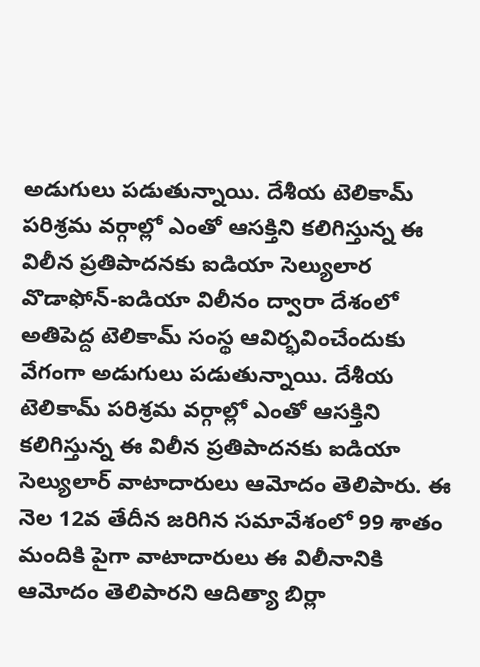అడుగులు పడుతున్నాయి. దేశీయ టెలికామ్ పరిశ్రమ వర్గాల్లో ఎంతో ఆసక్తిని కలిగిస్తున్న ఈ విలీన ప్రతిపాదనకు ఐడియా సెల్యులార
వొడాఫోన్-ఐడియా విలీనం ద్వారా దేశంలో అతిపెద్ద టెలికామ్ సంస్థ ఆవిర్భవించేందుకు వేగంగా అడుగులు పడుతున్నాయి. దేశీయ టెలికామ్ పరిశ్రమ వర్గాల్లో ఎంతో ఆసక్తిని కలిగిస్తున్న ఈ విలీన ప్రతిపాదనకు ఐడియా సెల్యులార్ వాటాదారులు ఆమోదం తెలిపారు. ఈ నెల 12వ తేదీన జరిగిన సమావేశంలో 99 శాతం మందికి పైగా వాటాదారులు ఈ విలీనానికి ఆమోదం తెలిపారని ఆదిత్యా బిర్లా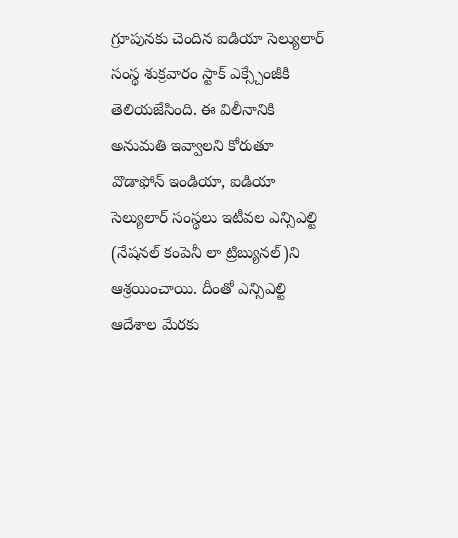గ్రూపునకు చెందిన ఐడియా సెల్యులార్ సంస్థ శుక్రవారం స్టాక్ ఎక్స్చేంజీకి తెలియజేసింది. ఈ విలీనానికి అనుమతి ఇవ్వాలని కోరుతూ వొడాఫోన్ ఇండియా, ఐడియా సెల్యులార్ సంస్థలు ఇటీవల ఎన్సిఎల్టి (నేషనల్ కంపెనీ లా ట్రిబ్యునల్)ని ఆశ్రయించాయి. దీంతో ఎన్సిఎల్టి ఆదేశాల మేరకు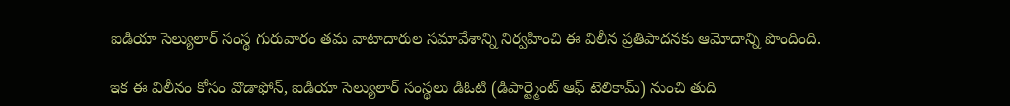ఐడియా సెల్యులార్ సంస్థ గురువారం తమ వాటాదారుల సమావేశాన్ని నిర్వహించి ఈ విలీన ప్రతిపాదనకు ఆమోదాన్ని పొందింది.

ఇక ఈ విలీనం కోసం వొడాఫోన్, ఐడియా సెల్యులార్ సంస్థలు డిఓటి (డిపార్ట్మెంట్ ఆఫ్ టెలికామ్) నుంచి తుది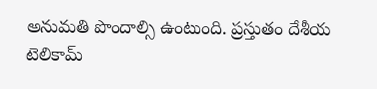అనుమతి పొందాల్సి ఉంటుంది. ప్రస్తుతం దేశీయ టెలికామ్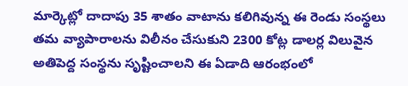మార్కెట్లో దాదాపు 35 శాతం వాటాను కలిగివున్న ఈ రెండు సంస్థలు తమ వ్యాపారాలను విలీనం చేసుకుని 2300 కోట్ల డాలర్ల విలువైన అతిపెద్ద సంస్థను సృష్టించాలని ఈ ఏడాది ఆరంభంలో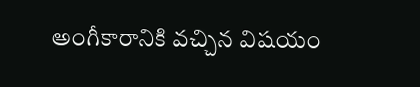అంగీకారానికి వచ్చిన విషయం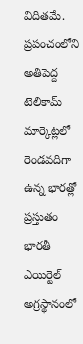విదితమే. ప్రపంచంలోని అతిపెద్ద టెలికామ్ మార్కెట్లలో రెండవదిగా ఉన్న భారత్లో ప్రస్తుతం భారతీ ఎయిర్టెల్ అగ్రస్థానంలో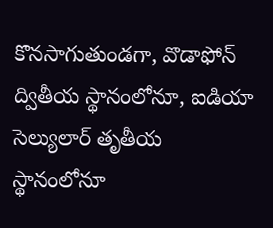కొనసాగుతుండగా, వొడాఫోన్ ద్వితీయ స్థానంలోనూ, ఐడియా సెల్యులార్ తృతీయ స్థానంలోనూ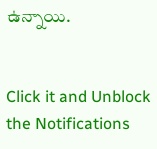ఉన్నాయి.


Click it and Unblock the Notifications